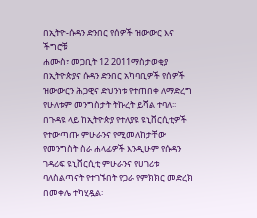በኢትዮ-ሱዳን ድንበር የሰዎች ዝውውር እና ችግሮቹ
ሐሙስ፣ መጋቢት 12 2011ማስታወቂያ
በኢትዮጵያና ሱዳን ድንበር አካባቢዎች የሰዎች ዝውውርን ሕጋዊና ድህንነቱ የተጠበቀ ለማድረግ የሁለቱም መንግስታት ትኩረት ይሻል ተባለ፡፡ በጉዳዩ ላይ ከኢትዮጵያ የተለያዩ ዩኒቨርሲቲዎች የተውጣጡ ምሁራንና የሚመለከታቸው የመንግስት ስራ ሐላፊዎች እንዲሁም የሱዳን ገዳሪፍ ዩኒቨርሲቲ ምሁራንና የሀገሪቱ ባለስልጣናት የተገኙበት የጋራ የምክክር መድረክ በመቀሌ ተካሂዷል፡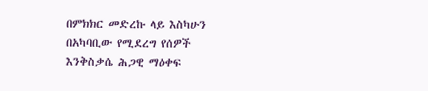በምክክር መድረኩ ላይ እስካሁን በአካባቢው የሚደረግ የሰዎች እንቅስቃሴ ሕጋዊ ማዕቀፍ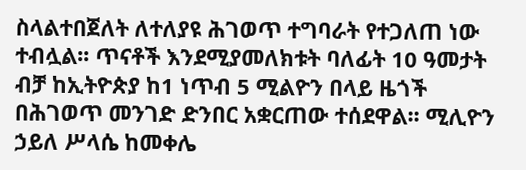ስላልተበጀለት ለተለያዩ ሕገወጥ ተግባራት የተጋለጠ ነው ተብሏል፡፡ ጥናቶች እንደሚያመለክቱት ባለፊት 10 ዓመታት ብቻ ከኢትዮጵያ ከ1 ነጥብ 5 ሚልዮን በላይ ዜጎች በሕገወጥ መንገድ ድንበር አቋርጠው ተሰደዋል፡፡ ሚሊዮን ኃይለ ሥላሴ ከመቀሌ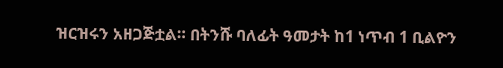ዝርዝሩን አዘጋጅቷል። በትንሹ ባለፊት ዓመታት ከ1 ነጥብ 1 ቢልዮን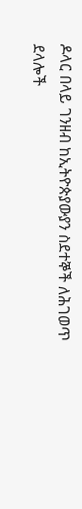ዶላር በላይ ገንዘብ ከኢትዮጵያውያን ስደተኞች ለሕገወጥ ደላሎች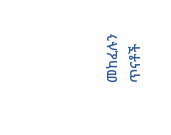መከፈሉን ጥናቶች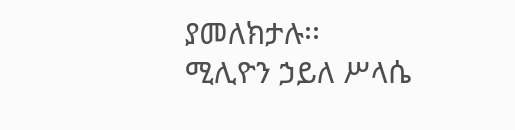ያመለክታሉ፡፡
ሚሊዮን ኃይለ ሥላሴ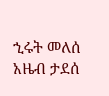ኂሩት መለሰ
አዜብ ታደሰ